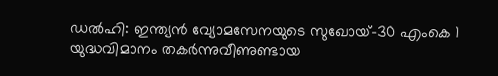ഡൽഹി: ഇന്ത്യൻ വ്യോമസേനയുടെ സുഖോയ്-30 എംകെ 1 യുദ്ധവിമാനം തകർന്നുവീണുണ്ടായ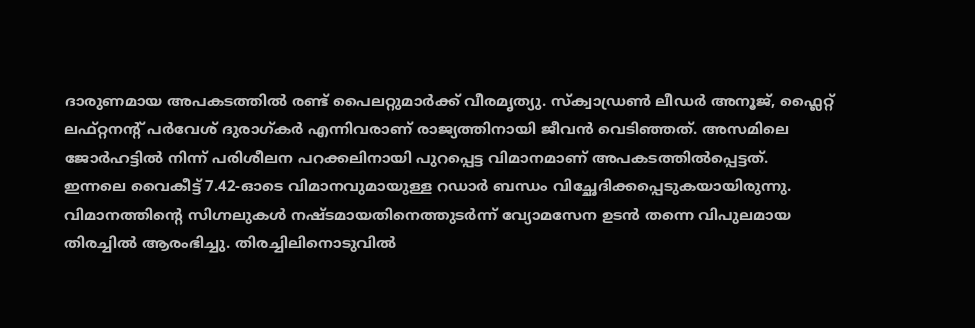ദാരുണമായ അപകടത്തിൽ രണ്ട് പൈലറ്റുമാർക്ക് വീരമൃത്യു. സ്ക്വാഡ്രൺ ലീഡർ അനൂജ്, ഫ്ലൈറ്റ് ലഫ്റ്റനന്റ് പർവേശ് ദുരാഗ്കർ എന്നിവരാണ് രാജ്യത്തിനായി ജീവൻ വെടിഞ്ഞത്. അസമിലെ ജോർഹട്ടിൽ നിന്ന് പരിശീലന പറക്കലിനായി പുറപ്പെട്ട വിമാനമാണ് അപകടത്തിൽപ്പെട്ടത്.
ഇന്നലെ വൈകീട്ട് 7.42-ഓടെ വിമാനവുമായുള്ള റഡാർ ബന്ധം വിച്ഛേദിക്കപ്പെടുകയായിരുന്നു. വിമാനത്തിന്റെ സിഗ്നലുകൾ നഷ്ടമായതിനെത്തുടർന്ന് വ്യോമസേന ഉടൻ തന്നെ വിപുലമായ തിരച്ചിൽ ആരംഭിച്ചു. തിരച്ചിലിനൊടുവിൽ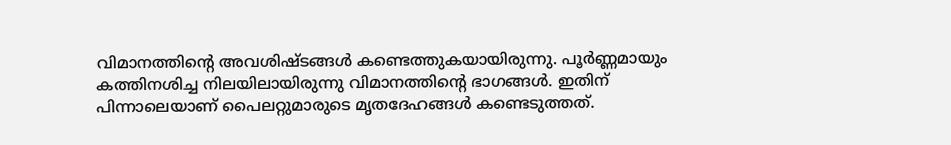വിമാനത്തിന്റെ അവശിഷ്ടങ്ങൾ കണ്ടെത്തുകയായിരുന്നു. പൂർണ്ണമായും കത്തിനശിച്ച നിലയിലായിരുന്നു വിമാനത്തിന്റെ ഭാഗങ്ങൾ. ഇതിന് പിന്നാലെയാണ് പൈലറ്റുമാരുടെ മൃതദേഹങ്ങൾ കണ്ടെടുത്തത്.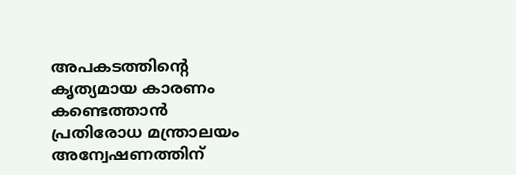അപകടത്തിന്റെ കൃത്യമായ കാരണം കണ്ടെത്താൻ പ്രതിരോധ മന്ത്രാലയം അന്വേഷണത്തിന്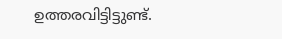ഉത്തരവിട്ടിട്ടുണ്ട്.